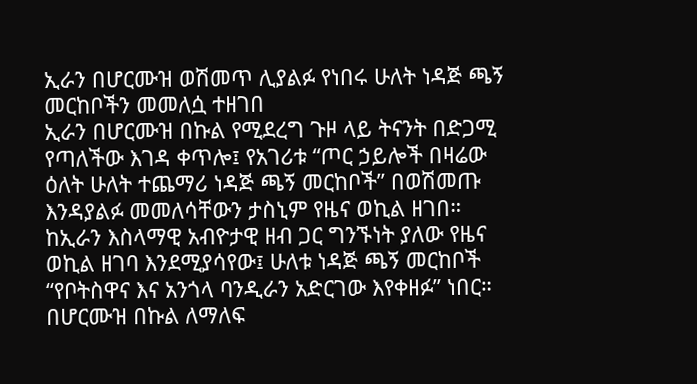ኢራን በሆርሙዝ ወሽመጥ ሊያልፉ የነበሩ ሁለት ነዳጅ ጫኝ መርከቦችን መመለሷ ተዘገበ
ኢራን በሆርሙዝ በኩል የሚደረግ ጉዞ ላይ ትናንት በድጋሚ የጣለችው እገዳ ቀጥሎ፤ የአገሪቱ “ጦር ኃይሎች በዛሬው ዕለት ሁለት ተጨማሪ ነዳጅ ጫኝ መርከቦች” በወሽመጡ እንዳያልፉ መመለሳቸውን ታስኒም የዜና ወኪል ዘገበ።
ከኢራን እስላማዊ አብዮታዊ ዘብ ጋር ግንኙነት ያለው የዜና ወኪል ዘገባ እንደሚያሳየው፤ ሁለቱ ነዳጅ ጫኝ መርከቦች “የቦትስዋና እና አንጎላ ባንዲራን አድርገው እየቀዘፉ” ነበር።
በሆርሙዝ በኩል ለማለፍ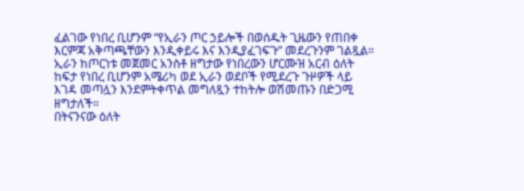ፈልገው የነበረ ቢሆንም “የኢራን ጦር ኃይሎች በወሰዱት ጊዜውን የጠበቀ እርምጃ አቅጣጫቸውን እንዲቀይሩ እና እንዲያፈገፍጉ” መደረጉንም ገልጿል።
ኢራን ከጦርነቱ መጀመር አንስቶ ዘግታው የነበረውን ሆርሙዝ አርብ ዕለት ከፍታ የነበረ ቢሆንም አሜሪካ ወደ ኢራን ወደቦች የሚደረጉ ጉዞዎች ላይ እገዳ መጣሏን እንደምትቀጥል መግለጿን ተከትሎ ወሽመጡን በድጋሚ ዘግታለች።
በትናንናው ዕለት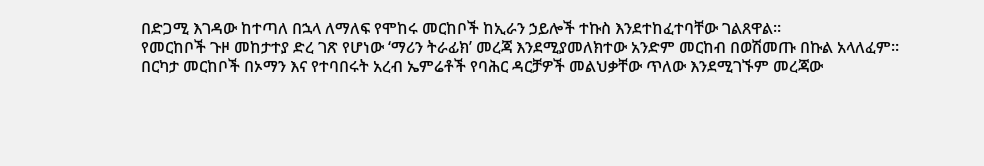በድጋሚ እገዳው ከተጣለ በኋላ ለማለፍ የሞከሩ መርከቦች ከኢራን ኃይሎች ተኩስ እንደተከፈተባቸው ገልጸዋል።
የመርከቦች ጉዞ መከታተያ ድረ ገጽ የሆነው ‘ማሪን ትራፊክ’ መረጃ እንደሚያመለክተው አንድም መርከብ በወሽመጡ በኩል አላለፈም።
በርካታ መርከቦች በኦማን እና የተባበሩት አረብ ኤምሬቶች የባሕር ዳርቻዎች መልህቃቸው ጥለው እንደሚገኙም መረጃው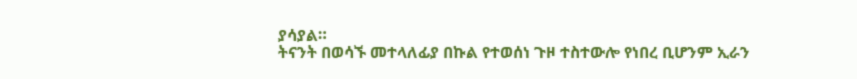ያሳያል።
ትናንት በወሳኙ መተላለፊያ በኩል የተወሰነ ጉዞ ተስተውሎ የነበረ ቢሆንም ኢራን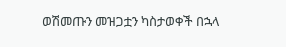ወሽመጡን መዝጋቷን ካስታወቀች በኋላ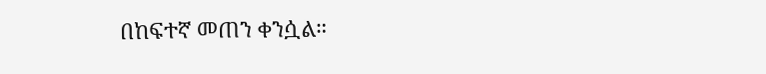በከፍተኛ መጠን ቀንሷል።